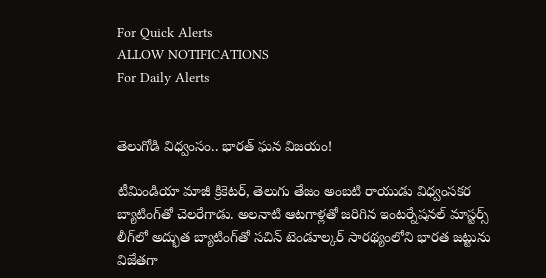For Quick Alerts
ALLOW NOTIFICATIONS
For Daily Alerts


తెలుగోడి విధ్వంసం.. భారత్ ఘన విజయం!

టీమిండియా మాజీ క్రికెటర్, తెలుగు తేజం అంబటి రాయుడు విధ్వంసకర బ్యాటింగ్‌తో చెలరేగాడు. అలనాటి ఆటగాళ్లతో జరిగిన ఇంటర్నేషనల్ మాస్టర్స్ లీగ్‌లో అద్భుత బ్యాటింగ్‌తో సచిన్ టెండూల్కర్ సారథ్యంలోని భారత జట్టును విజేతగా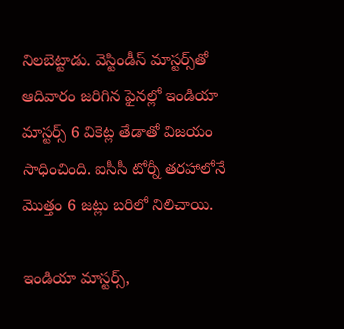నిలబెట్టాడు. వెస్టిండీస్ మాస్టర్స్‌తో ఆదివారం జరిగిన ఫైనల్లో ఇండియా మాస్టర్స్ 6 వికెట్ల తేడాతో విజయం సాధించింది. ఐసీసీ టోర్నీ తరహాలోనే మొత్తం 6 జట్లు బరిలో నిలిచాయి.

ఇండియా మాస్టర్స్,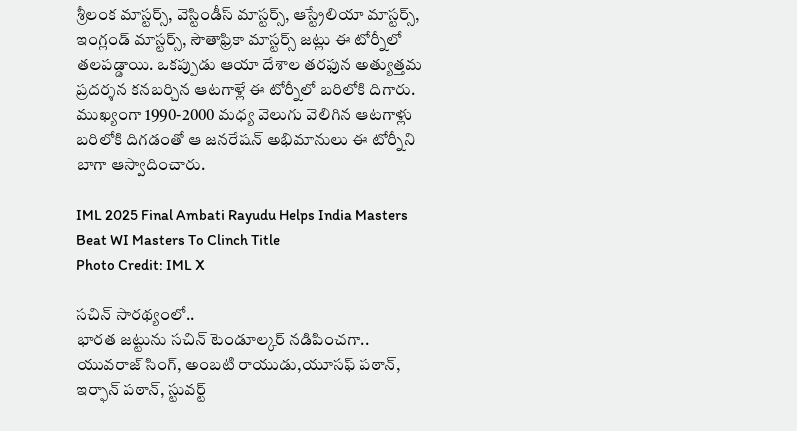శ్రీలంక మాస్టర్స్, వెస్టిండీస్ మాస్టర్స్, ఆస్ట్రేలియా మాస్టర్స్, ఇంగ్లండ్ మాస్టర్స్, సౌతాఫ్రికా మాస్టర్స్ జట్లు ఈ టోర్నీ‌లో తలపడ్డాయి. ఒకప్పుడు ఆయా దేశాల తరఫున అత్యుత్తమ ప్రదర్శన కనబర్చిన ఆటగాళ్లే ఈ టోర్నీలో బరిలోకి దిగారు. ముఖ్యంగా 1990-2000 మధ్య వెలుగు వెలిగిన ఆటగాళ్లు బరిలోకి దిగడంతో ఆ జనరేషన్ అభిమానులు ఈ టోర్నీని బాగా ఆస్వాదించారు.

IML 2025 Final Ambati Rayudu Helps India Masters Beat WI Masters To Clinch Title
Photo Credit: IML X

సచిన్ సారథ్యంలో..
భారత జట్టును సచిన్ టెండూల్కర్ నడిపించగా.. యువరాజ్ సింగ్, అంబటి రాయుడు,యూసఫ్ పఠాన్, ఇర్ఫాన్ పఠాన్, స్టువర్ట్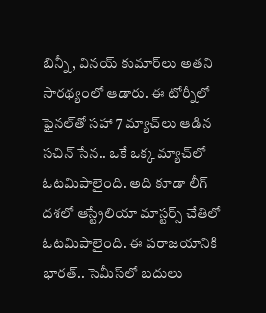బిన్నీ, వినయ్ కుమార్‌లు అతని సారథ్యంలో ఆడారు. ఈ టోర్నీలో ఫైనల్‌తో సహా 7 మ్యాచ్‌లు ఆడిన సచిన్ సేన.. ఒకే ఒక్క మ్యాచ్‌లో ఓటమిపాలైంది. అది కూడా లీగ్ దశలో ఆస్ట్రేలియా మాస్టర్స్ చేతిలో ఓటమిపాలైంది. ఈ పరాజయానికి భారత్.. సెమీస్‌లో బదులు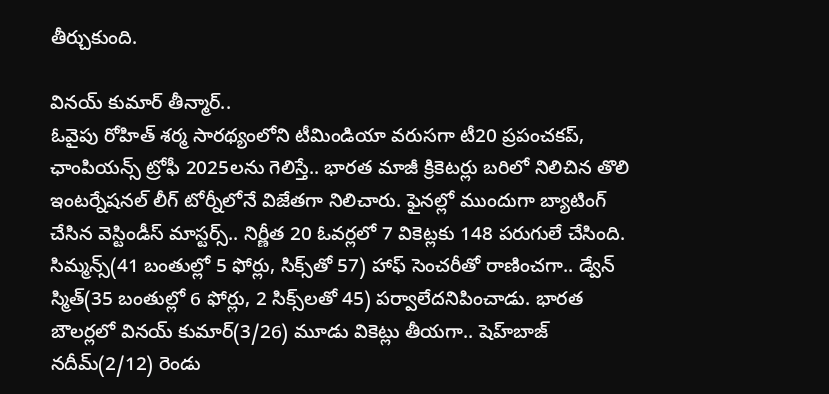తీర్చుకుంది.

వినయ్ కుమార్ తీన్మార్..
ఓవైపు రోహిత్ శర్మ సారథ్యంలోని టీమిండియా వరుసగా టీ20 ప్రపంచకప్, ఛాంపియన్స్ ట్రోఫీ 2025లను గెలిస్తే.. భారత మాజీ క్రికెటర్లు బరిలో నిలిచిన తొలి ఇంటర్నేషనల్ లీగ్ టోర్నీలోనే విజేతగా నిలిచారు. ఫైనల్లో ముందుగా బ్యాటింగ్ చేసిన వెస్టిండీస్ మాస్టర్స్.. నిర్ణీత 20 ఓవర్లలో 7 వికెట్లకు 148 పరుగులే చేసింది. సిమ్మన్స్(41 బంతుల్లో 5 ఫోర్లు, సిక్స్‌తో 57) హాఫ్ సెంచరీతో రాణించగా.. డ్వేన్ స్మిత్(35 బంతుల్లో 6 ఫోర్లు, 2 సిక్స్‌లతో 45) పర్వాలేదనిపించాడు. భారత బౌలర్లలో వినయ్ కుమార్(3/26) మూడు వికెట్లు తీయగా.. షెహ్‌బాజ్ నదీమ్(2/12) రెండు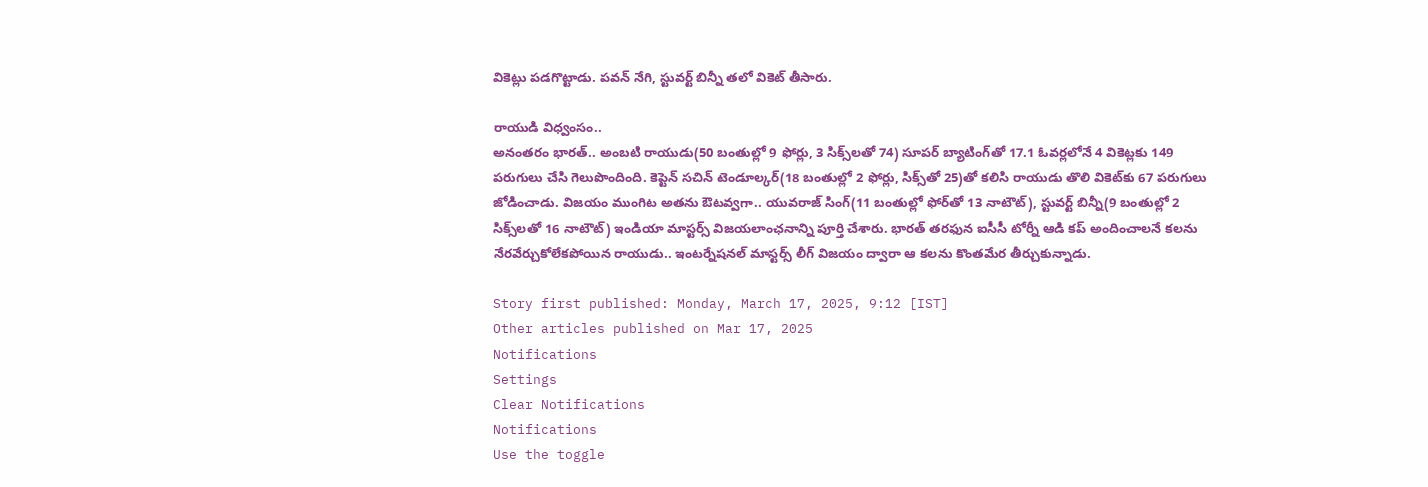వికెట్లు పడగొట్టాడు. పవన్ నేగి, స్టువర్ట్ బిన్నీ తలో వికెట్ తీసారు.

రాయుడి విధ్వంసం..
అనంతరం భారత్.. అంబటి రాయుడు(50 బంతుల్లో 9 ఫోర్లు, 3 సిక్స్‌లతో 74) సూపర్ బ్యాటింగ్‌తో 17.1 ఓవర్లలోనే 4 వికెట్లకు 149 పరుగులు చేసి గెలుపొందింది. కెప్టెన్ సచిన్ టెండూల్కర్(18 బంతుల్లో 2 ఫోర్లు, సిక్స్‌తో 25)తో కలిసి రాయుడు తొలి వికెట్‌కు 67 పరుగులు జోడించాడు. విజయం ముంగిట అతను ఔటవ్వగా.. యువరాజ్ సింగ్(11 బంతుల్లో ఫోర్‌తో 13 నాటౌట్), స్టువర్ట్ బిన్నీ(9 బంతుల్లో 2 సిక్స్‌లతో 16 నాటౌట్) ఇండియా మాస్టర్స్ విజయలాంఛనాన్ని పూర్తి చేశారు. భారత్ తరఫున ఐసీసీ టోర్నీ ఆడి కప్ అందించాలనే కలను నేరవేర్చుకోలేకపోయిన రాయుడు.. ఇంటర్నేషనల్ మాస్టర్స్ లీగ్ విజయం ద్వారా ఆ కలను కొంతమేర తీర్చుకున్నాడు.

Story first published: Monday, March 17, 2025, 9:12 [IST]
Other articles published on Mar 17, 2025
Notifications
Settings
Clear Notifications
Notifications
Use the toggle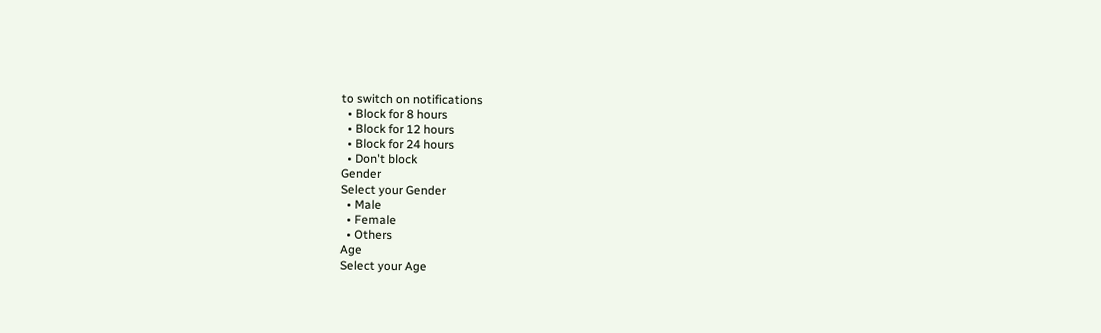to switch on notifications
  • Block for 8 hours
  • Block for 12 hours
  • Block for 24 hours
  • Don't block
Gender
Select your Gender
  • Male
  • Female
  • Others
Age
Select your Age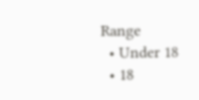Range
  • Under 18
  • 18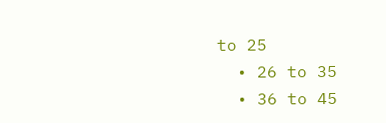to 25
  • 26 to 35
  • 36 to 45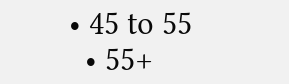• 45 to 55
  • 55+